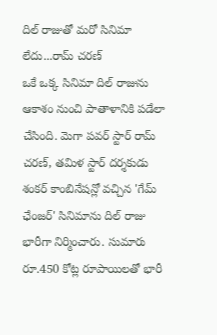దిల్ రాజుతో మరో సినిమా లేదు...రామ్ చరణ్
ఒకే ఒక్క సినిమా దిల్ రాజును ఆకాశం నుంచి పాతాళానికి పడేలా చేసింది. మెగా పవర్ స్టార్ రామ్ చరణ్, తమిళ స్టార్ దర్శకుడు శంకర్ కాంబినేషన్లో వచ్చిన 'గేమ్ ఛేంజర్' సినిమాను దిల్ రాజు భారీగా నిర్మించారు. సుమారు రూ.450 కోట్ల రూపాయిలతో భారీ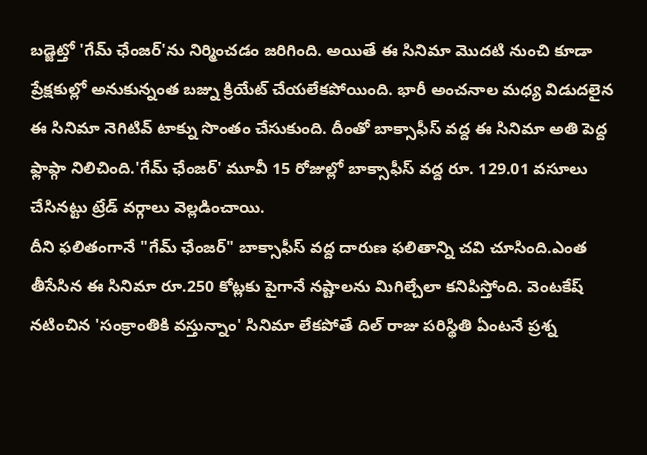బడ్జెట్తో 'గేమ్ ఛేంజర్'ను నిర్మించడం జరిగింది. అయితే ఈ సినిమా మొదటి నుంచి కూడా ప్రేక్షకుల్లో అనుకున్నంత బజ్ను క్రియేట్ చేయలేకపోయింది. భారీ అంచనాల మధ్య విడుదలైన ఈ సినిమా నెగిటివ్ టాక్ను సొంతం చేసుకుంది. దీంతో బాక్సాఫీస్ వద్ద ఈ సినిమా అతి పెద్ద ఫ్లాప్గా నిలిచింది.'గేమ్ ఛేంజర్' మూవీ 15 రోజుల్లో బాక్సాఫీస్ వద్ద రూ. 129.01 వసూలు చేసినట్టు ట్రేడ్ వర్గాలు వెల్లడించాయి.
దీని ఫలితంగానే "గేమ్ ఛేంజర్" బాక్సాఫీస్ వద్ద దారుణ ఫలితాన్ని చవి చూసింది.ఎంత తీసేసిన ఈ సినిమా రూ.250 కోట్లకు పైగానే నష్టాలను మిగిల్చేలా కనిపిస్తోంది. వెంటకేష్ నటించిన 'సంక్రాంతికి వస్తున్నాం' సినిమా లేకపోతే దిల్ రాజు పరిస్థితి ఏంటనే ప్రశ్న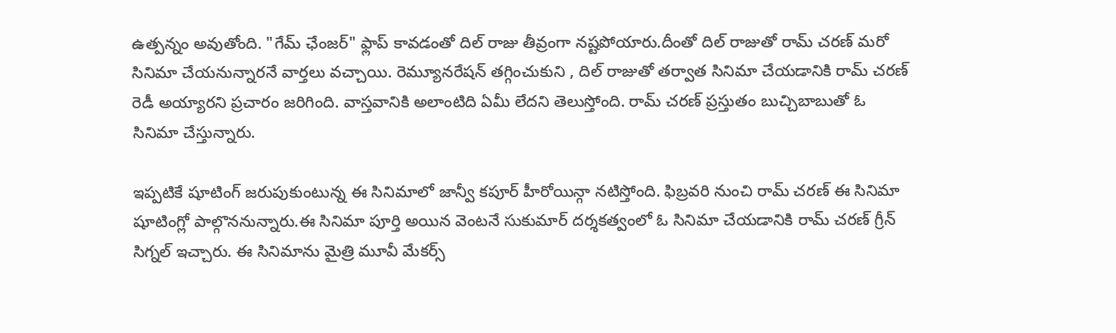ఉత్పన్నం అవుతోంది. "గేమ్ ఛేంజర్" ఫ్లాప్ కావడంతో దిల్ రాజు తీవ్రంగా నష్టపోయారు.దీంతో దిల్ రాజుతో రామ్ చరణ్ మరో సినిమా చేయనున్నారనే వార్తలు వచ్చాయి. రెమ్యూనరేషన్ తగ్గించుకుని , దిల్ రాజుతో తర్వాత సినిమా చేయడానికి రామ్ చరణ్ రెడీ అయ్యారని ప్రచారం జరిగింది. వాస్తవానికి అలాంటిది ఏమీ లేదని తెలుస్తోంది. రామ్ చరణ్ ప్రస్తుతం బుచ్చిబాబుతో ఓ సినిమా చేస్తున్నారు.

ఇప్పటికే షూటింగ్ జరుపుకుంటున్న ఈ సినిమాలో జాన్వీ కపూర్ హీరోయిన్గా నటిస్తోంది. ఫిబ్రవరి నుంచి రామ్ చరణ్ ఈ సినిమా షూటింగ్లో పాల్గొననున్నారు.ఈ సినిమా పూర్తి అయిన వెంటనే సుకుమార్ దర్శకత్వంలో ఓ సినిమా చేయడానికి రామ్ చరణ్ గ్రీన్ సిగ్నల్ ఇచ్చారు. ఈ సినిమాను మైత్రి మూవీ మేకర్స్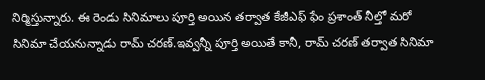నిర్మిస్తున్నారు. ఈ రెండు సినిమాలు పూర్తి అయిన తర్వాత కేజీఎఫ్ ఫేం ప్రశాంత్ నీల్తో మరో సినిమా చేయనున్నాడు రామ్ చరణ్.ఇవ్వన్నీ పూర్తి అయితే కానీ, రామ్ చరణ్ తర్వాత సినిమా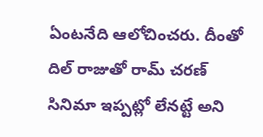ఏంటనేది ఆలోచించరు. దీంతో దిల్ రాజుతో రామ్ చరణ్ సినిమా ఇప్పట్లో లేనట్టే అని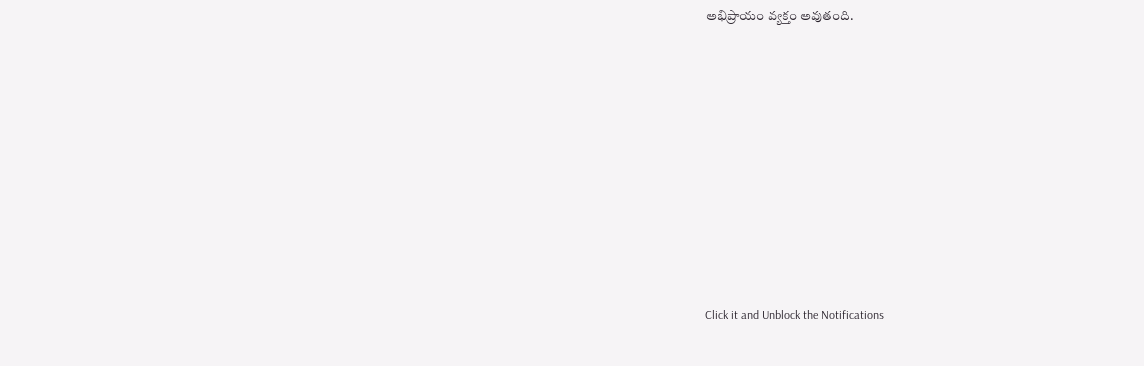అభిప్రాయం వ్యక్తం అవుతంది.












Click it and Unblock the Notifications